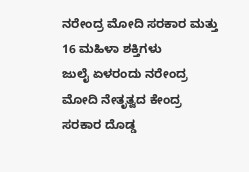ನರೇಂದ್ರ ಮೋದಿ ಸರಕಾರ ಮತ್ತು 16 ಮಹಿಳಾ ಶಕ್ತಿಗಳು
ಜುಲೈ ಏಳರಂದು ನರೇಂದ್ರ ಮೋದಿ ನೇತೃತ್ವದ ಕೇಂದ್ರ ಸರಕಾರ ದೊಡ್ಡ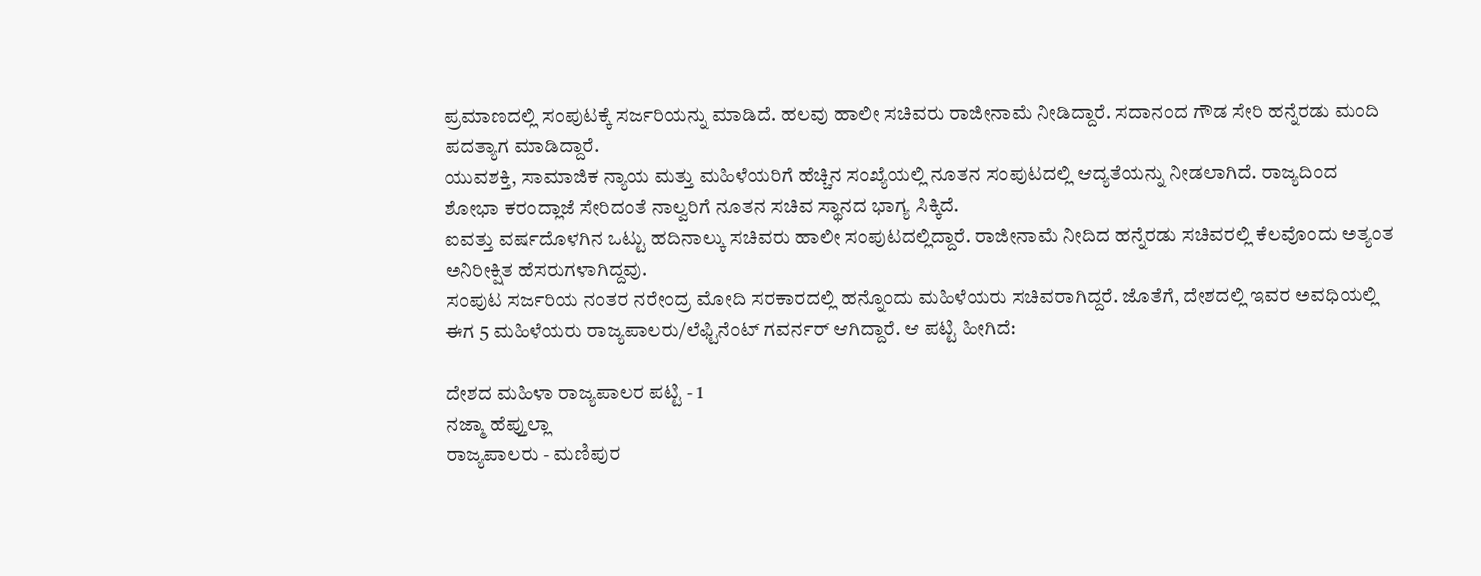ಪ್ರಮಾಣದಲ್ಲಿ ಸಂಪುಟಕ್ಕೆ ಸರ್ಜರಿಯನ್ನು ಮಾಡಿದೆ. ಹಲವು ಹಾಲೀ ಸಚಿವರು ರಾಜೀನಾಮೆ ನೀಡಿದ್ದಾರೆ. ಸದಾನಂದ ಗೌಡ ಸೇರಿ ಹನ್ನೆರಡು ಮಂದಿ ಪದತ್ಯಾಗ ಮಾಡಿದ್ದಾರೆ.
ಯುವಶಕ್ತಿ, ಸಾಮಾಜಿಕ ನ್ಯಾಯ ಮತ್ತು ಮಹಿಳೆಯರಿಗೆ ಹೆಚ್ಚಿನ ಸಂಖ್ಯೆಯಲ್ಲಿ ನೂತನ ಸಂಪುಟದಲ್ಲಿ ಆದ್ಯತೆಯನ್ನು ನೀಡಲಾಗಿದೆ. ರಾಜ್ಯದಿಂದ ಶೋಭಾ ಕರಂದ್ಲಾಜೆ ಸೇರಿದಂತೆ ನಾಲ್ವರಿಗೆ ನೂತನ ಸಚಿವ ಸ್ಥಾನದ ಭಾಗ್ಯ ಸಿಕ್ಕಿದೆ.
ಐವತ್ತು ವರ್ಷದೊಳಗಿನ ಒಟ್ಟು ಹದಿನಾಲ್ಕು ಸಚಿವರು ಹಾಲೀ ಸಂಪುಟದಲ್ಲಿದ್ದಾರೆ. ರಾಜೀನಾಮೆ ನೀದಿದ ಹನ್ನೆರಡು ಸಚಿವರಲ್ಲಿ ಕೆಲವೊಂದು ಅತ್ಯಂತ ಅನಿರೀಕ್ಷಿತ ಹೆಸರುಗಳಾಗಿದ್ದವು.
ಸಂಪುಟ ಸರ್ಜರಿಯ ನಂತರ ನರೇಂದ್ರ ಮೋದಿ ಸರಕಾರದಲ್ಲಿ ಹನ್ನೊಂದು ಮಹಿಳೆಯರು ಸಚಿವರಾಗಿದ್ದರೆ. ಜೊತೆಗೆ, ದೇಶದಲ್ಲಿ ಇವರ ಅವಧಿಯಲ್ಲಿ ಈಗ 5 ಮಹಿಳೆಯರು ರಾಜ್ಯಪಾಲರು/ಲೆಫ್ಟಿನೆಂಟ್ ಗವರ್ನರ್ ಆಗಿದ್ದಾರೆ. ಆ ಪಟ್ಟಿ ಹೀಗಿದೆ:

ದೇಶದ ಮಹಿಳಾ ರಾಜ್ಯಪಾಲರ ಪಟ್ಟಿ - 1
ನಜ್ಮಾ ಹೆಪ್ತುಲ್ಲಾ
ರಾಜ್ಯಪಾಲರು - ಮಣಿಪುರ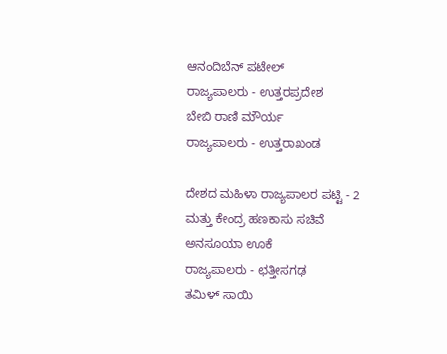ಆನಂದಿಬೆನ್ ಪಟೇಲ್
ರಾಜ್ಯಪಾಲರು - ಉತ್ತರಪ್ರದೇಶ
ಬೇಬಿ ರಾಣಿ ಮೌರ್ಯ
ರಾಜ್ಯಪಾಲರು - ಉತ್ತರಾಖಂಡ

ದೇಶದ ಮಹಿಳಾ ರಾಜ್ಯಪಾಲರ ಪಟ್ಟಿ - 2 ಮತ್ತು ಕೇಂದ್ರ ಹಣಕಾಸು ಸಚಿವೆ
ಅನಸೂಯಾ ಊಕೆ
ರಾಜ್ಯಪಾಲರು - ಛತ್ತೀಸಗಢ
ತಮಿಳ್ ಸಾಯಿ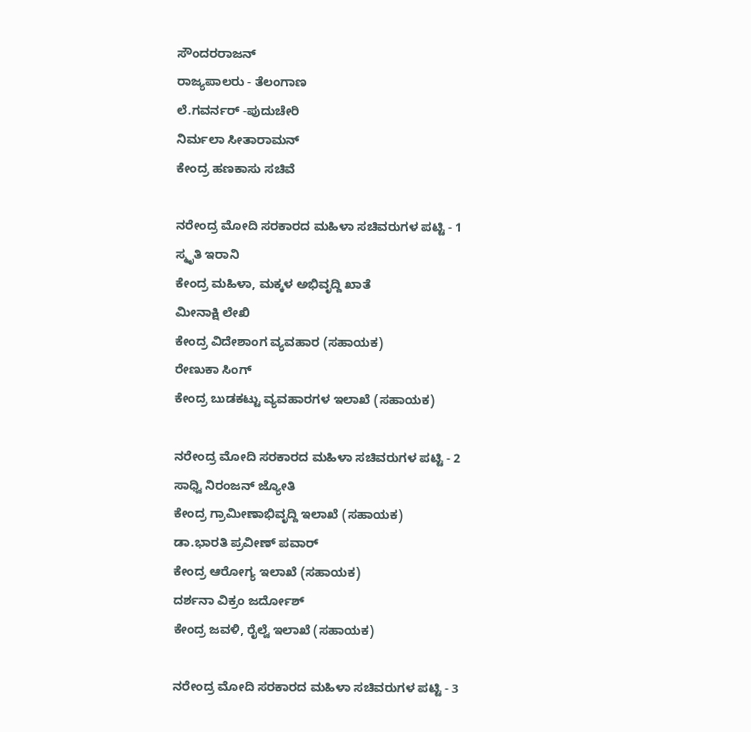ಸೌಂದರರಾಜನ್
ರಾಜ್ಯಪಾಲರು - ತೆಲಂಗಾಣ
ಲೆ.ಗವರ್ನರ್ -ಪುದುಚೇರಿ
ನಿರ್ಮಲಾ ಸೀತಾರಾಮನ್
ಕೇಂದ್ರ ಹಣಕಾಸು ಸಚಿವೆ

ನರೇಂದ್ರ ಮೋದಿ ಸರಕಾರದ ಮಹಿಳಾ ಸಚಿವರುಗಳ ಪಟ್ಟಿ - 1
ಸ್ಮೃತಿ ಇರಾನಿ
ಕೇಂದ್ರ ಮಹಿಳಾ, ಮಕ್ಕಳ ಅಭಿವೃದ್ದಿ ಖಾತೆ
ಮೀನಾಕ್ಷಿ ಲೇಖಿ
ಕೇಂದ್ರ ವಿದೇಶಾಂಗ ವ್ಯವಹಾರ (ಸಹಾಯಕ)
ರೇಣುಕಾ ಸಿಂಗ್
ಕೇಂದ್ರ ಬುಡಕಟ್ಟು ವ್ಯವಹಾರಗಳ ಇಲಾಖೆ (ಸಹಾಯಕ)

ನರೇಂದ್ರ ಮೋದಿ ಸರಕಾರದ ಮಹಿಳಾ ಸಚಿವರುಗಳ ಪಟ್ಟಿ - 2
ಸಾಧ್ವಿ ನಿರಂಜನ್ ಜ್ಯೋತಿ
ಕೇಂದ್ರ ಗ್ರಾಮೀಣಾಭಿವೃದ್ದಿ ಇಲಾಖೆ (ಸಹಾಯಕ)
ಡಾ.ಭಾರತಿ ಪ್ರವೀಣ್ ಪವಾರ್
ಕೇಂದ್ರ ಆರೋಗ್ಯ ಇಲಾಖೆ (ಸಹಾಯಕ)
ದರ್ಶನಾ ವಿಕ್ರಂ ಜರ್ದೋಶ್
ಕೇಂದ್ರ ಜವಳಿ, ರೈಲ್ವೆ ಇಲಾಖೆ (ಸಹಾಯಕ)

ನರೇಂದ್ರ ಮೋದಿ ಸರಕಾರದ ಮಹಿಳಾ ಸಚಿವರುಗಳ ಪಟ್ಟಿ - 3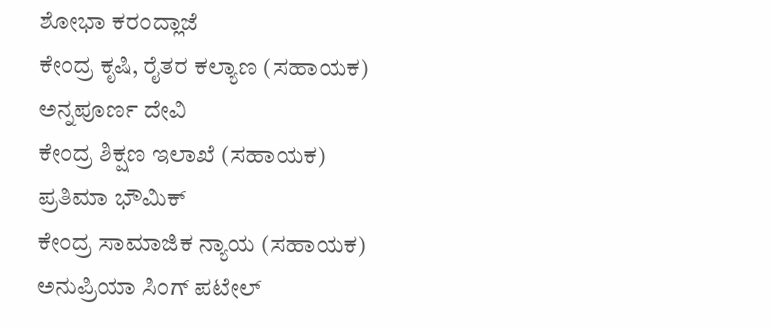ಶೋಭಾ ಕರಂದ್ಲಾಜೆ
ಕೇಂದ್ರ ಕೃಷಿ, ರೈತರ ಕಲ್ಯಾಣ (ಸಹಾಯಕ)
ಅನ್ನಪೂರ್ಣ ದೇವಿ
ಕೇಂದ್ರ ಶಿಕ್ಷಣ ಇಲಾಖೆ (ಸಹಾಯಕ)
ಪ್ರತಿಮಾ ಭೌಮಿಕ್
ಕೇಂದ್ರ ಸಾಮಾಜಿಕ ನ್ಯಾಯ (ಸಹಾಯಕ)
ಅನುಪ್ರಿಯಾ ಸಿಂಗ್ ಪಟೇಲ್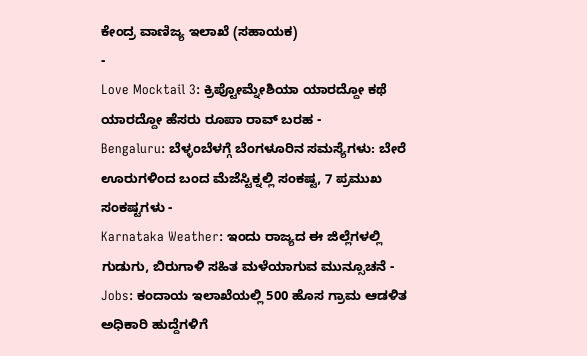ಕೇಂದ್ರ ವಾಣಿಜ್ಯ ಇಲಾಖೆ (ಸಹಾಯಕ)
-
Love Mocktail 3: ಕ್ರಿಪ್ಟೋಮ್ನೇಶಿಯಾ ಯಾರದ್ದೋ ಕಥೆ ಯಾರದ್ದೋ ಹೆಸರು ರೂಪಾ ರಾವ್ ಬರಹ -
Bengaluru: ಬೆಳ್ಳಂಬೆಳಗ್ಗೆ ಬೆಂಗಳೂರಿನ ಸಮಸ್ಯೆಗಳು: ಬೇರೆ ಊರುಗಳಿಂದ ಬಂದ ಮೆಜೆಸ್ಟಿಕ್ನಲ್ಲಿ ಸಂಕಷ್ಟ, 7 ಪ್ರಮುಖ ಸಂಕಷ್ಟಗಳು -
Karnataka Weather: ಇಂದು ರಾಜ್ಯದ ಈ ಜಿಲ್ಲೆಗಳಲ್ಲಿ ಗುಡುಗು, ಬಿರುಗಾಳಿ ಸಹಿತ ಮಳೆಯಾಗುವ ಮುನ್ಸೂಚನೆ -
Jobs: ಕಂದಾಯ ಇಲಾಖೆಯಲ್ಲಿ 500 ಹೊಸ ಗ್ರಾಮ ಆಡಳಿತ ಅಧಿಕಾರಿ ಹುದ್ದೆಗಳಿಗೆ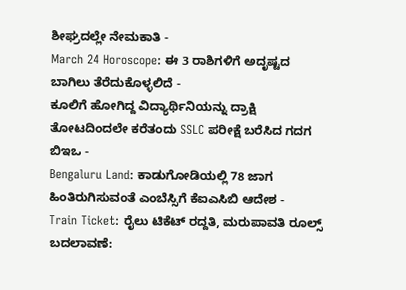ಶೀಘ್ರದಲ್ಲೇ ನೇಮಕಾತಿ -
March 24 Horoscope: ಈ 3 ರಾಶಿಗಳಿಗೆ ಅದೃಷ್ಟದ ಬಾಗಿಲು ತೆರೆದುಕೊಳ್ಳಲಿದೆ -
ಕೂಲಿಗೆ ಹೋಗಿದ್ದ ವಿದ್ಯಾರ್ಥಿನಿಯನ್ನು ದ್ರಾಕ್ಷಿ ತೋಟದಿಂದಲೇ ಕರೆತಂದು SSLC ಪರೀಕ್ಷೆ ಬರೆಸಿದ ಗದಗ ಬಿಇಒ -
Bengaluru Land: ಕಾಡುಗೋಡಿಯಲ್ಲಿ 78 ಜಾಗ ಹಿಂತಿರುಗಿಸುವಂತೆ ಎಂಬೆಸ್ಸಿಗೆ ಕೆಐಎಸಿಬಿ ಆದೇಶ -
Train Ticket: ರೈಲು ಟಿಕೆಟ್ ರದ್ದತಿ, ಮರುಪಾವತಿ ರೂಲ್ಸ್ ಬದಲಾವಣೆ: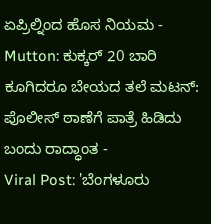ಏಪ್ರಿಲ್ನಿಂದ ಹೊಸ ನಿಯಮ -
Mutton: ಕುಕ್ಕರ್ 20 ಬಾರಿ ಕೂಗಿದರೂ ಬೇಯದ ತಲೆ ಮಟನ್: ಪೊಲೀಸ್ ಠಾಣೆಗೆ ಪಾತ್ರೆ ಹಿಡಿದು ಬಂದು ರಾದ್ಧಾಂತ -
Viral Post: 'ಬೆಂಗಳೂರು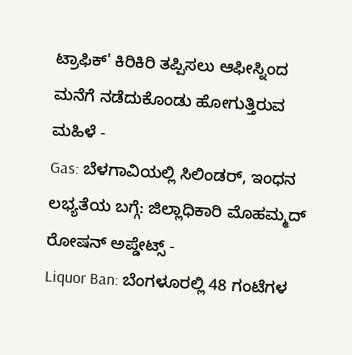ಟ್ರಾಫಿಕ್' ಕಿರಿಕಿರಿ ತಪ್ಪಿಸಲು ಆಫೀಸ್ನಿಂದ ಮನೆಗೆ ನಡೆದುಕೊಂಡು ಹೋಗುತ್ತಿರುವ ಮಹಿಳೆ -
Gas: ಬೆಳಗಾವಿಯಲ್ಲಿ ಸಿಲಿಂಡರ್, ಇಂಧನ ಲಭ್ಯತೆಯ ಬಗ್ಗೆ: ಜಿಲ್ಲಾಧಿಕಾರಿ ಮೊಹಮ್ಮದ್ ರೋಷನ್ ಅಪ್ಡೇಟ್ಸ್ -
Liquor Ban: ಬೆಂಗಳೂರಲ್ಲಿ 48 ಗಂಟೆಗಳ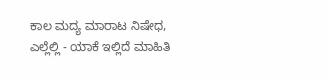ಕಾಲ ಮದ್ಯ ಮಾರಾಟ ನಿಷೇಧ, ಎಲ್ಲೆಲ್ಲಿ - ಯಾಕೆ ಇಲ್ಲಿದೆ ಮಾಹಿತಿ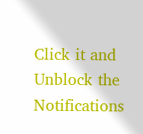Click it and Unblock the Notifications